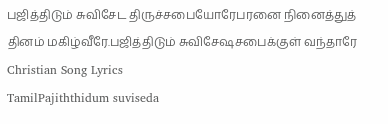பஜித்திடும் சுவிசேட திருச்சபையோரேபரனை நினைத்துத் தினம் மகிழ்வீரே.பஜித்திடும் சுவிசேஷசபைக்குள் வந்தாரே
Christian Song Lyrics
TamilPajiththidum suviseda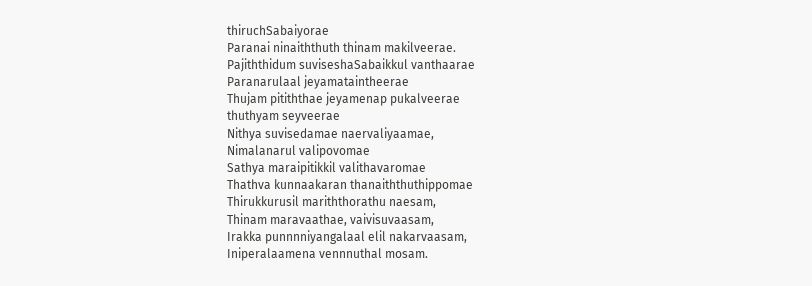thiruchSabaiyorae
Paranai ninaiththuth thinam makilveerae.
Pajiththidum suviseshaSabaikkul vanthaarae
Paranarulaal jeyamataintheerae
Thujam pitiththae jeyamenap pukalveerae
thuthyam seyveerae
Nithya suvisedamae naervaliyaamae,
Nimalanarul valipovomae
Sathya maraipitikkil valithavaromae
Thathva kunnaakaran thanaiththuthippomae
Thirukkurusil mariththorathu naesam,
Thinam maravaathae, vaivisuvaasam,
Irakka punnnniyangalaal elil nakarvaasam,
Iniperalaamena vennnuthal mosam.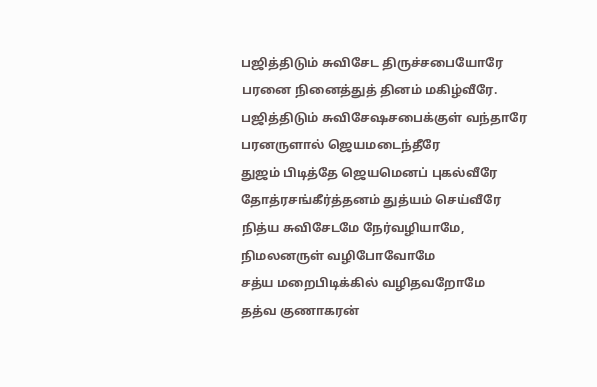பஜித்திடும் சுவிசேட திருச்சபையோரே
பரனை நினைத்துத் தினம் மகிழ்வீரே.
பஜித்திடும் சுவிசேஷசபைக்குள் வந்தாரே
பரனருளால் ஜெயமடைந்தீரே
துஜம் பிடித்தே ஜெயமெனப் புகல்வீரே
தோத்ரசங்கீர்த்தனம் துத்யம் செய்வீரே
நித்ய சுவிசேடமே நேர்வழியாமே,
நிமலனருள் வழிபோவோமே
சத்ய மறைபிடிக்கில் வழிதவறோமே
தத்வ குணாகரன்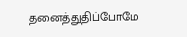தனைத்துதிப்போமே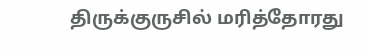திருக்குருசில் மரித்தோரது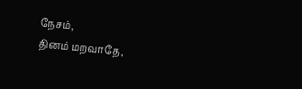நேசம்,
தினம் மறவாதே,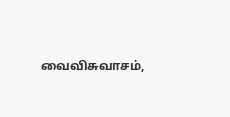வைவிசுவாசம்,